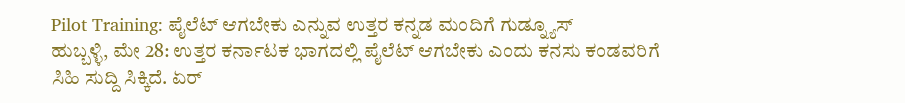Pilot Training: ಪೈಲೆಟ್ ಆಗಬೇಕು ಎನ್ನುವ ಉತ್ತರ ಕನ್ನಡ ಮಂದಿಗೆ ಗುಡ್ನ್ಯೂಸ್
ಹುಬ್ಬಳ್ಳಿ, ಮೇ 28: ಉತ್ತರ ಕರ್ನಾಟಕ ಭಾಗದಲ್ಲಿ ಪೈಲೆಟ್ ಆಗಬೇಕು ಎಂದು ಕನಸು ಕಂಡವರಿಗೆ ಸಿಹಿ ಸುದ್ದಿ ಸಿಕ್ಕಿದೆ. ಏರ್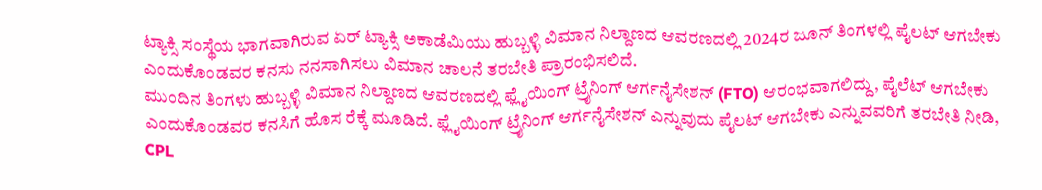ಟ್ಯಾಕ್ಸಿ ಸಂಸ್ಥೆಯ ಭಾಗವಾಗಿರುವ ಏರ್ ಟ್ಯಾಕ್ಸಿ ಅಕಾಡೆಮಿಯು ಹುಬ್ಬಳ್ಳಿ ವಿಮಾನ ನಿಲ್ದಾಣದ ಆವರಣದಲ್ಲಿ 2024ರ ಜೂನ್ ತಿಂಗಳಲ್ಲಿ ಪೈಲಟ್ ಆಗಬೇಕು ಎಂದುಕೊಂಡವರ ಕನಸು ನನಸಾಗಿಸಲು ವಿಮಾನ ಚಾಲನೆ ತರಬೇತಿ ಪ್ರಾರಂಭಿಸಲಿದೆ.
ಮುಂದಿನ ತಿಂಗಳು ಹುಬ್ಬಳ್ಳಿ ವಿಮಾನ ನಿಲ್ದಾಣದ ಆವರಣದಲ್ಲಿ ಫ್ಲೈಯಿಂಗ್ ಟ್ರೈನಿಂಗ್ ಆರ್ಗನೈಸೇಶನ್ (FTO) ಆರಂಭವಾಗಲಿದ್ದು, ಪೈಲೆಟ್ ಆಗಬೇಕು ಎಂದುಕೊಂಡವರ ಕನಸಿಗೆ ಹೊಸ ರೆಕ್ಕೆ ಮೂಡಿದೆ. ಫ್ಲೈಯಿಂಗ್ ಟ್ರೈನಿಂಗ್ ಆರ್ಗನೈಸೇಶನ್ ಎನ್ನುವುದು ಪೈಲಟ್ ಆಗಬೇಕು ಎನ್ನುವವರಿಗೆ ತರಬೇತಿ ನೀಡಿ, CPL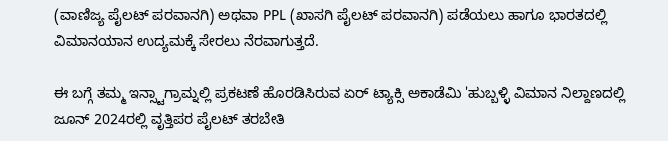(ವಾಣಿಜ್ಯ ಪೈಲಟ್ ಪರವಾನಗಿ) ಅಥವಾ PPL (ಖಾಸಗಿ ಪೈಲಟ್ ಪರವಾನಗಿ) ಪಡೆಯಲು ಹಾಗೂ ಭಾರತದಲ್ಲಿ ವಿಮಾನಯಾನ ಉದ್ಯಮಕ್ಕೆ ಸೇರಲು ನೆರವಾಗುತ್ತದೆ.

ಈ ಬಗ್ಗೆ ತಮ್ಮ ಇನ್ಸ್ಟಾಗ್ರಾಮ್ನಲ್ಲಿ ಪ್ರಕಟಣೆ ಹೊರಡಿಸಿರುವ ಏರ್ ಟ್ಯಾಕ್ಸಿ ಅಕಾಡೆಮಿ 'ಹುಬ್ಬಳ್ಳಿ ವಿಮಾನ ನಿಲ್ದಾಣದಲ್ಲಿ ಜೂನ್ 2024ರಲ್ಲಿ ವೃತ್ತಿಪರ ಪೈಲಟ್ ತರಬೇತಿ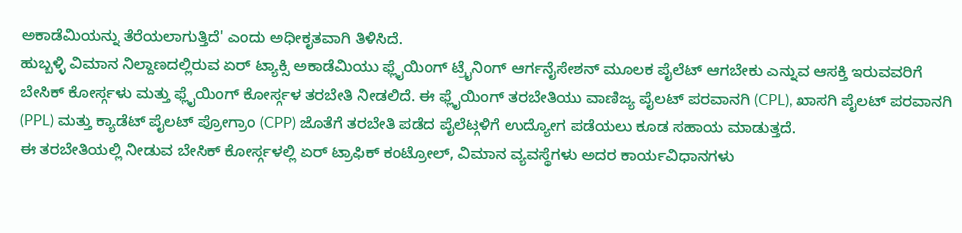ಅಕಾಡೆಮಿಯನ್ನು ತೆರೆಯಲಾಗುತ್ತಿದೆ' ಎಂದು ಅಧೀಕೃತವಾಗಿ ತಿಳಿಸಿದೆ.
ಹುಬ್ಬಳ್ಳಿ ವಿಮಾನ ನಿಲ್ದಾಣದಲ್ಲಿರುವ ಏರ್ ಟ್ಯಾಕ್ಸಿ ಅಕಾಡೆಮಿಯು ಫ್ಲೈಯಿಂಗ್ ಟ್ರೈನಿಂಗ್ ಆರ್ಗನೈಸೇಶನ್ ಮೂಲಕ ಪೈಲೆಟ್ ಆಗಬೇಕು ಎನ್ನುವ ಆಸಕ್ತಿ ಇರುವವರಿಗೆ ಬೇಸಿಕ್ ಕೋರ್ಸ್ಗಳು ಮತ್ತು ಫ್ಲೈಯಿಂಗ್ ಕೋರ್ಸ್ಗಳ ತರಬೇತಿ ನೀಡಲಿದೆ. ಈ ಫ್ಲೈಯಿಂಗ್ ತರಬೇತಿಯು ವಾಣಿಜ್ಯ ಪೈಲಟ್ ಪರವಾನಗಿ (CPL), ಖಾಸಗಿ ಪೈಲಟ್ ಪರವಾನಗಿ (PPL) ಮತ್ತು ಕ್ಯಾಡೆಟ್ ಪೈಲಟ್ ಪ್ರೋಗ್ರಾಂ (CPP) ಜೊತೆಗೆ ತರಬೇತಿ ಪಡೆದ ಪೈಲೆಟ್ಗಳಿಗೆ ಉದ್ಯೋಗ ಪಡೆಯಲು ಕೂಡ ಸಹಾಯ ಮಾಡುತ್ತದೆ.
ಈ ತರಬೇತಿಯಲ್ಲಿ ನೀಡುವ ಬೇಸಿಕ್ ಕೋರ್ಸ್ಗಳಲ್ಲಿ ಏರ್ ಟ್ರಾಫಿಕ್ ಕಂಟ್ರೋಲ್, ವಿಮಾನ ವ್ಯವಸ್ಥೆಗಳು ಅದರ ಕಾರ್ಯವಿಧಾನಗಳು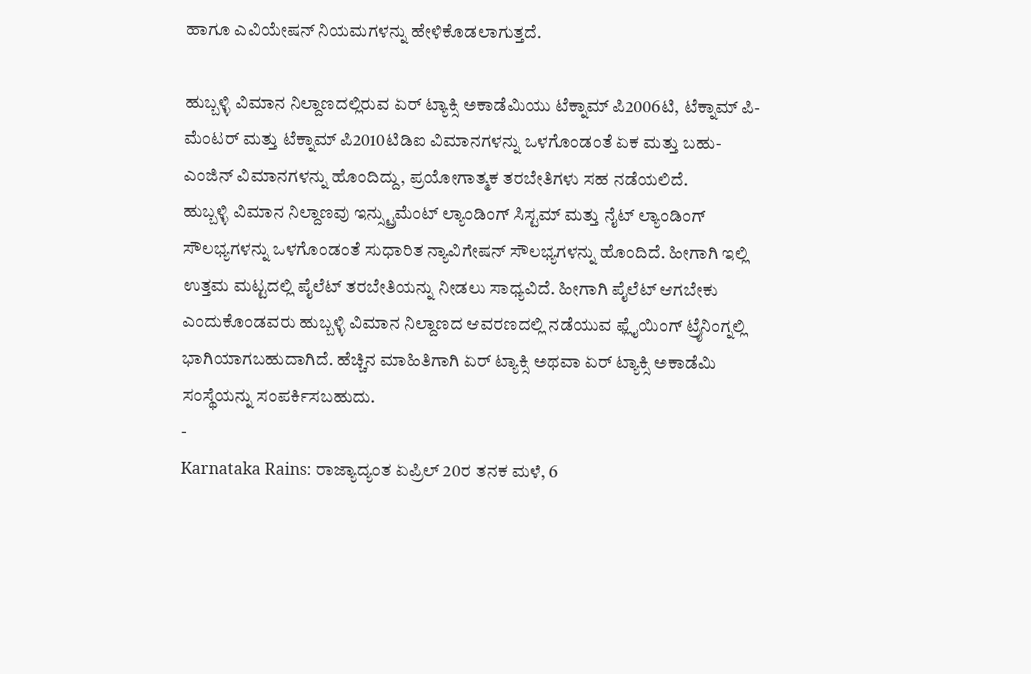ಹಾಗೂ ಎವಿಯೇಷನ್ ನಿಯಮಗಳನ್ನು ಹೇಳಿಕೊಡಲಾಗುತ್ತದೆ.

ಹುಬ್ಬಳ್ಳಿ ವಿಮಾನ ನಿಲ್ದಾಣದಲ್ಲಿರುವ ಏರ್ ಟ್ಯಾಕ್ಸಿ ಅಕಾಡೆಮಿಯು ಟೆಕ್ನಾಮ್ ಪಿ2006ಟಿ, ಟೆಕ್ನಾಮ್ ಪಿ-ಮೆಂಟರ್ ಮತ್ತು ಟೆಕ್ನಾಮ್ ಪಿ2010ಟಿಡಿಐ ವಿಮಾನಗಳನ್ನು ಒಳಗೊಂಡಂತೆ ಏಕ ಮತ್ತು ಬಹು-ಎಂಜಿನ್ ವಿಮಾನಗಳನ್ನು ಹೊಂದಿದ್ದು, ಪ್ರಯೋಗಾತ್ಮಕ ತರಬೇತಿಗಳು ಸಹ ನಡೆಯಲಿದೆ.
ಹುಬ್ಬಳ್ಳಿ ವಿಮಾನ ನಿಲ್ದಾಣವು ಇನ್ಸ್ಟ್ರುಮೆಂಟ್ ಲ್ಯಾಂಡಿಂಗ್ ಸಿಸ್ಟಮ್ ಮತ್ತು ನೈಟ್ ಲ್ಯಾಂಡಿಂಗ್ ಸೌಲಭ್ಯಗಳನ್ನು ಒಳಗೊಂಡಂತೆ ಸುಧಾರಿತ ನ್ಯಾವಿಗೇಷನ್ ಸೌಲಭ್ಯಗಳನ್ನು ಹೊಂದಿದೆ. ಹೀಗಾಗಿ ಇಲ್ಲಿ ಉತ್ತಮ ಮಟ್ಟದಲ್ಲಿ ಪೈಲೆಟ್ ತರಬೇತಿಯನ್ನು ನೀಡಲು ಸಾಧ್ಯವಿದೆ. ಹೀಗಾಗಿ ಪೈಲೆಟ್ ಆಗಬೇಕು ಎಂದುಕೊಂಡವರು ಹುಬ್ಬಳ್ಳಿ ವಿಮಾನ ನಿಲ್ದಾಣದ ಆವರಣದಲ್ಲಿ ನಡೆಯುವ ಫ್ಲೈಯಿಂಗ್ ಟ್ರೈನಿಂಗ್ನಲ್ಲಿ ಭಾಗಿಯಾಗಬಹುದಾಗಿದೆ. ಹೆಚ್ಚಿನ ಮಾಹಿತಿಗಾಗಿ ಏರ್ ಟ್ಯಾಕ್ಸಿ ಅಥವಾ ಏರ್ ಟ್ಯಾಕ್ಸಿ ಅಕಾಡೆಮಿ ಸಂಸ್ಥೆಯನ್ನು ಸಂಪರ್ಕಿಸಬಹುದು.
-
Karnataka Rains: ರಾಜ್ಯಾದ್ಯಂತ ಏಪ್ರಿಲ್ 20ರ ತನಕ ಮಳೆ, 6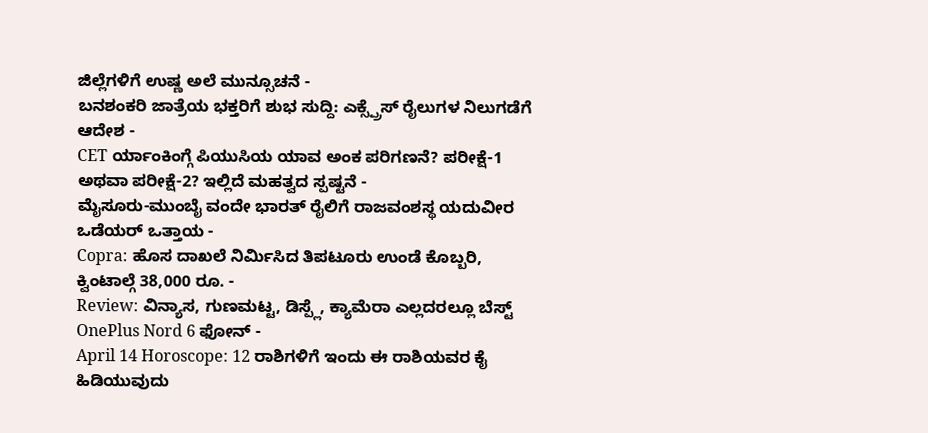ಜಿಲ್ಲೆಗಳಿಗೆ ಉಷ್ಣ ಅಲೆ ಮುನ್ಸೂಚನೆ -
ಬನಶಂಕರಿ ಜಾತ್ರೆಯ ಭಕ್ತರಿಗೆ ಶುಭ ಸುದ್ದಿ: ಎಕ್ಸ್ಪ್ರೆಸ್ ರೈಲುಗಳ ನಿಲುಗಡೆಗೆ ಆದೇಶ -
CET ರ್ಯಾಂಕಿಂಗ್ಗೆ ಪಿಯುಸಿಯ ಯಾವ ಅಂಕ ಪರಿಗಣನೆ? ಪರೀಕ್ಷೆ-1 ಅಥವಾ ಪರೀಕ್ಷೆ-2? ಇಲ್ಲಿದೆ ಮಹತ್ವದ ಸ್ಪಷ್ಟನೆ -
ಮೈಸೂರು-ಮುಂಬೈ ವಂದೇ ಭಾರತ್ ರೈಲಿಗೆ ರಾಜವಂಶಸ್ಥ ಯದುವೀರ ಒಡೆಯರ್ ಒತ್ತಾಯ -
Copra: ಹೊಸ ದಾಖಲೆ ನಿರ್ಮಿಸಿದ ತಿಪಟೂರು ಉಂಡೆ ಕೊಬ್ಬರಿ, ಕ್ವಿಂಟಾಲ್ಗೆ 38,000 ರೂ. -
Review: ವಿನ್ಯಾಸ, ಗುಣಮಟ್ಟ, ಡಿಸ್ಪ್ಲೆ, ಕ್ಯಾಮೆರಾ ಎಲ್ಲದರಲ್ಲೂ ಬೆಸ್ಟ್ OnePlus Nord 6 ಫೋನ್ -
April 14 Horoscope: 12 ರಾಶಿಗಳಿಗೆ ಇಂದು ಈ ರಾಶಿಯವರ ಕೈ ಹಿಡಿಯುವುದು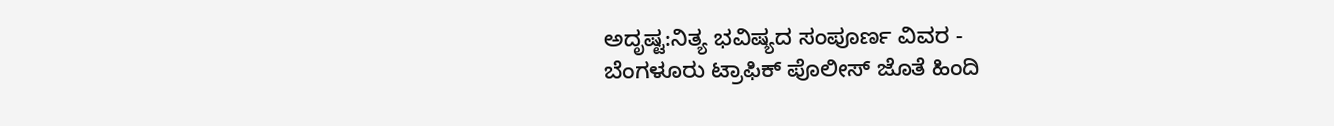ಅದೃಷ್ಟ:ನಿತ್ಯ ಭವಿಷ್ಯದ ಸಂಪೂರ್ಣ ವಿವರ -
ಬೆಂಗಳೂರು ಟ್ರಾಫಿಕ್ ಪೊಲೀಸ್ ಜೊತೆ ಹಿಂದಿ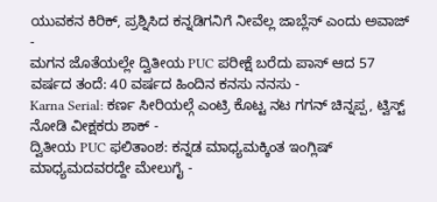ಯುವಕನ ಕಿರಿಕ್, ಪ್ರಶ್ನಿಸಿದ ಕನ್ನಡಿಗನಿಗೆ ನೀವೆಲ್ಲ ಜಾಬ್ಲೆಸ್ ಎಂದು ಅವಾಜ್ -
ಮಗನ ಜೊತೆಯಲ್ಲೇ ದ್ವಿತೀಯ PUC ಪರೀಕ್ಷೆ ಬರೆದು ಪಾಸ್ ಆದ 57 ವರ್ಷದ ತಂದೆ: 40 ವರ್ಷದ ಹಿಂದಿನ ಕನಸು ನನಸು -
Karna Serial: ಕರ್ಣ ಸೀರಿಯಲ್ಗೆ ಎಂಟ್ರಿ ಕೊಟ್ಟ ನಟ ಗಗನ್ ಚಿನ್ನಪ್ಪ, ಟ್ವಿಸ್ಟ್ ನೋಡಿ ವೀಕ್ಷಕರು ಶಾಕ್ -
ದ್ವಿತೀಯ PUC ಫಲಿತಾಂಶ: ಕನ್ನಡ ಮಾಧ್ಯಮಕ್ಕಿಂತ ಇಂಗ್ಲಿಷ್ ಮಾಧ್ಯಮದವರದ್ದೇ ಮೇಲುಗೈ -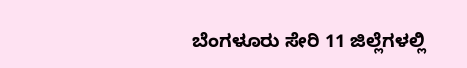ಬೆಂಗಳೂರು ಸೇರಿ 11 ಜಿಲ್ಲೆಗಳಲ್ಲಿ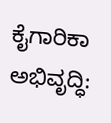ಕೈಗಾರಿಕಾ ಅಭಿವೃದ್ಧಿ: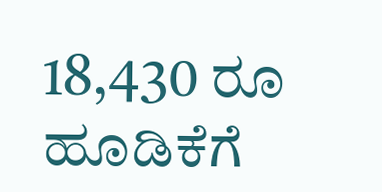18,430 ರೂ ಹೂಡಿಕೆಗೆ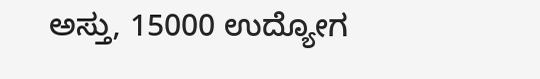ಅಸ್ತು, 15000 ಉದ್ಯೋಗ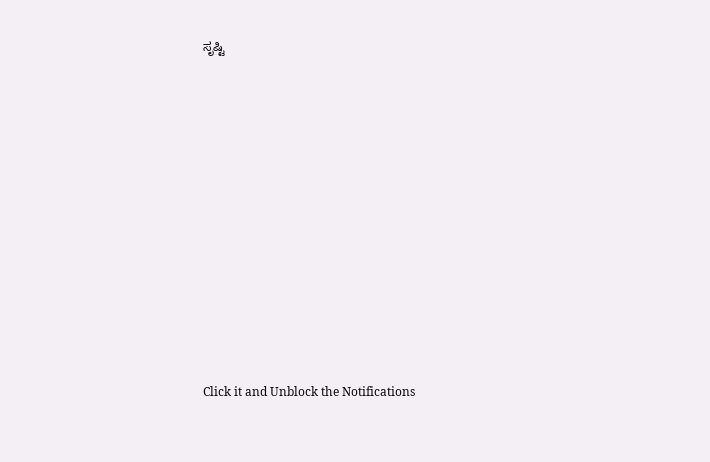ಸೃಷ್ಟಿ












Click it and Unblock the Notifications